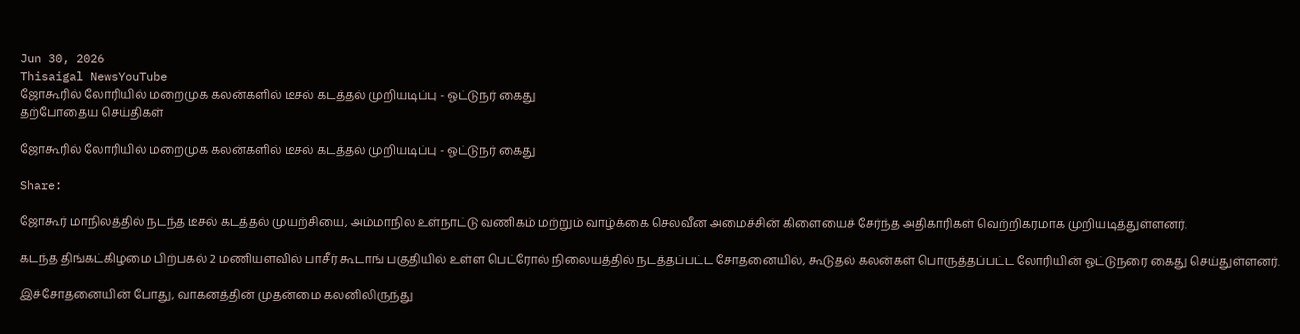Jun 30, 2026
Thisaigal NewsYouTube
ஜோகூரில் லோரியில் மறைமுக கலன்களில் டீசல் கடத்தல் முறியடிப்பு - ஓட்டுநர் கைது
தற்போதைய செய்திகள்

ஜோகூரில் லோரியில் மறைமுக கலன்களில் டீசல் கடத்தல் முறியடிப்பு - ஓட்டுநர் கைது

Share:

ஜோகூர் மாநிலத்தில் நடந்த டீசல் கடத்தல் முயற்சியை, அம்மாநில உள்நாட்டு வணிகம் மற்றும் வாழ்க்கை செலவீன அமைச்சின் கிளையைச் சேர்ந்த அதிகாரிகள் வெற்றிகரமாக முறியடித்துள்ளனர்.

கடந்த திங்கட்கிழமை பிற்பகல் 2 மணியளவில் பாசீர் கூடாங் பகுதியில் உள்ள பெட்ரோல் நிலையத்தில் நடத்தப்பட்ட சோதனையில், கூடுதல் கலன்கள் பொருத்தப்பட்ட லோரியின் ஓட்டுநரை கைது செய்துள்ளனர்.

இச்சோதனையின் போது, வாகனத்தின் முதன்மை கலனிலிருந்து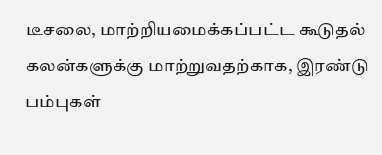டீசலை, மாற்றியமைக்கப்பட்ட கூடுதல் கலன்களுக்கு மாற்றுவதற்காக, இரண்டு பம்புகள்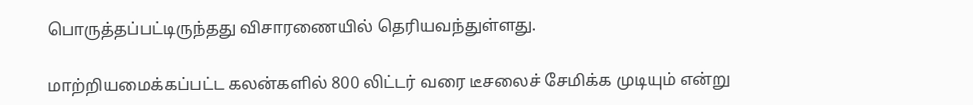பொருத்தப்பட்டிருந்தது விசாரணையில் தெரியவந்துள்ளது.

மாற்றியமைக்கப்பட்ட கலன்களில் 800 லிட்டர் வரை டீசலைச் சேமிக்க முடியும் என்று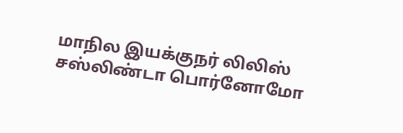மாநில இயக்குநர் லிலிஸ் சஸ்லிண்டா பொர்னோமோ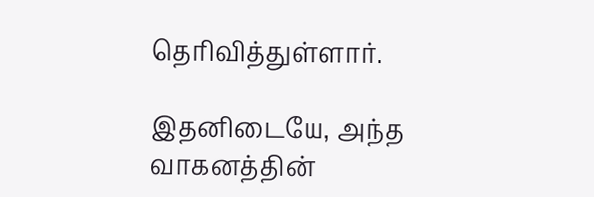தெரிவித்துள்ளார்.

இதனிடையே, அந்த வாகனத்தின்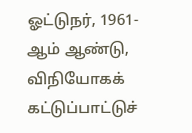ஓட்டுநர், 1961-ஆம் ஆண்டு, விநியோகக் கட்டுப்பாட்டுச்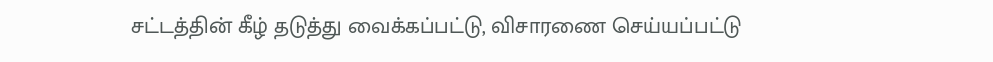சட்டத்தின் கீழ் தடுத்து வைக்கப்பட்டு, விசாரணை செய்யப்பட்டு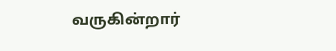வருகின்றார்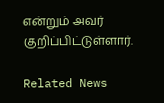என்றும் அவர் குறிப்பிட்டுள்ளார்.

Related News